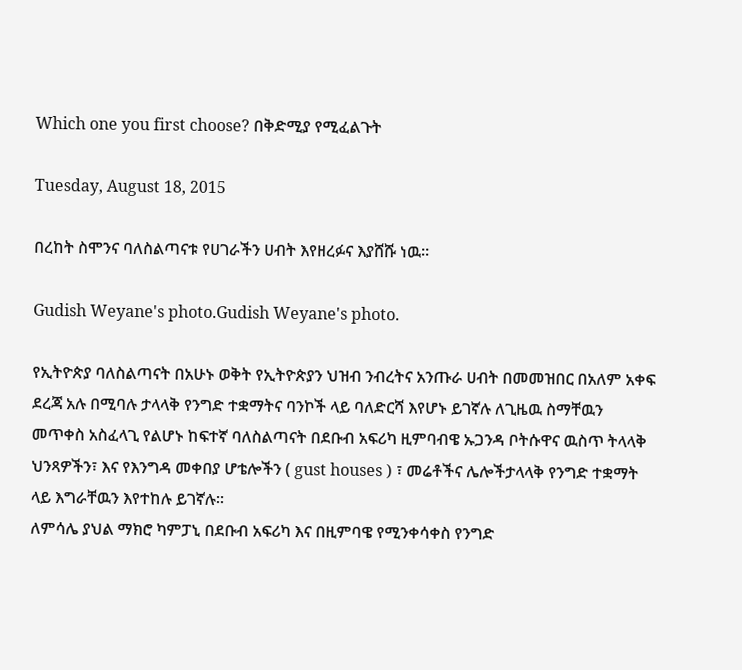Which one you first choose? በቅድሚያ የሚፈልጉት

Tuesday, August 18, 2015

በረከት ስሞንና ባለስልጣናቱ የሀገራችን ሀብት እየዘረፉና እያሸሹ ነዉ።

Gudish Weyane's photo.Gudish Weyane's photo.

የኢትዮጵያ ባለስልጣናት በአሁኑ ወቅት የኢትዮጵያን ህዝብ ንብረትና አንጡራ ሀብት በመመዝበር በአለም አቀፍ ደረጃ አሉ በሚባሉ ታላላቅ የንግድ ተቋማትና ባንኮች ላይ ባለድርሻ እየሆኑ ይገኛሉ ለጊዜዉ ስማቸዉን መጥቀስ አስፈላጊ የልሆኑ ከፍተኛ ባለስልጣናት በደቡብ አፍሪካ ዚምባብዌ ኡጋንዳ ቦትሱዋና ዉስጥ ትላላቅ ህንጻዎችን፣ እና የእንግዳ መቀበያ ሆቴሎችን ( gust houses ) ፣ መሬቶችና ሌሎችታላላቅ የንግድ ተቋማት ላይ እግራቸዉን እየተከሉ ይገኛሉ።
ለምሳሌ ያህል ማክሮ ካምፓኒ በደቡብ አፍሪካ እና በዚምባዌ የሚንቀሳቀስ የንግድ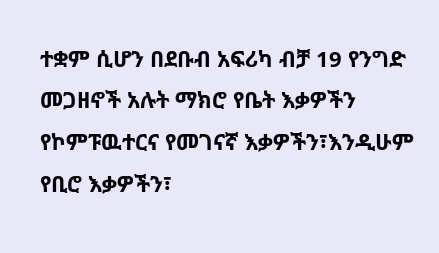ተቋም ሲሆን በደቡብ አፍሪካ ብቻ 19 የንግድ መጋዘኖች አሉት ማክሮ የቤት እቃዎችን የኮምፑዉተርና የመገናኛ እቃዎችን፣እንዲሁም የቢሮ እቃዎችን፣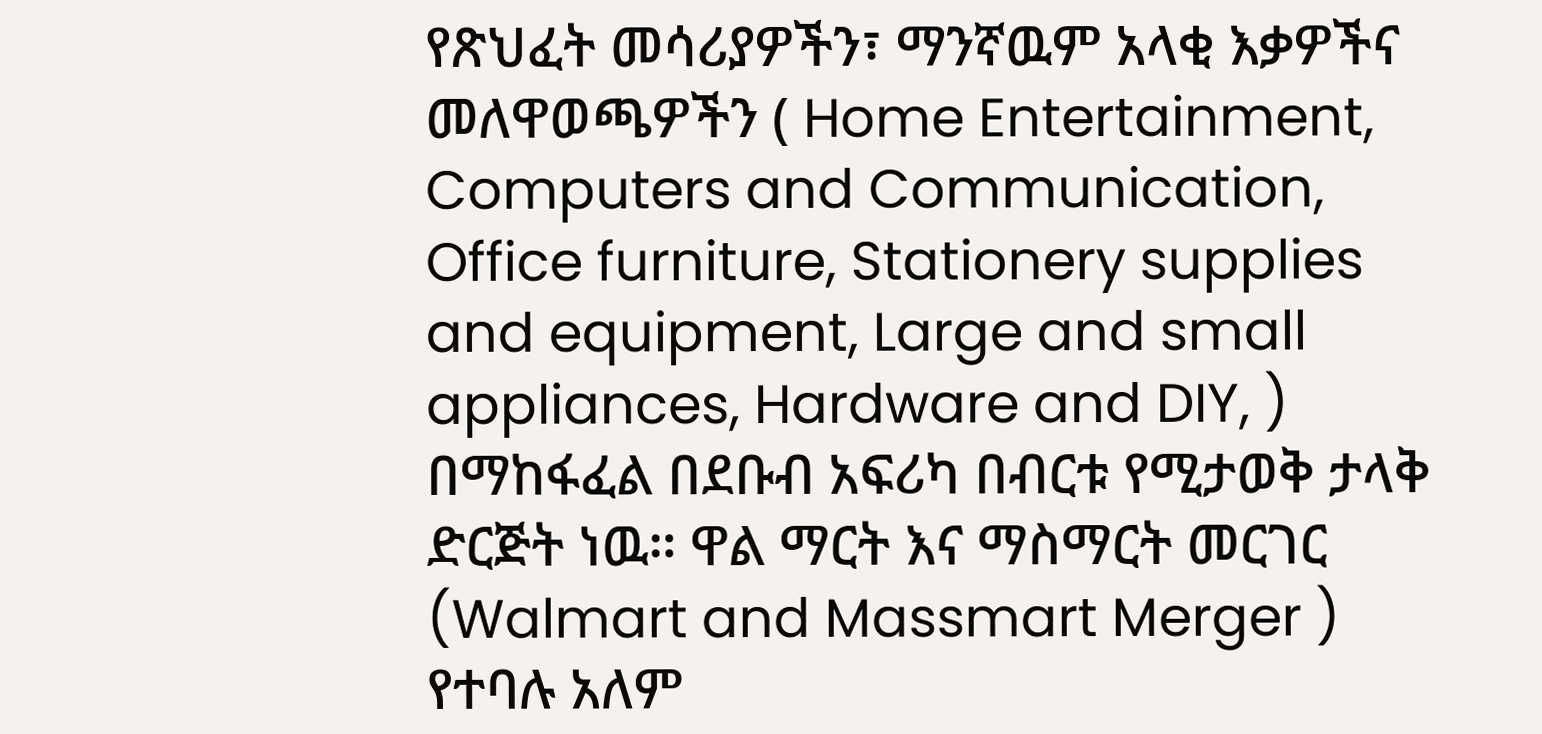የጽህፈት መሳሪያዎችን፣ ማንኛዉም አላቂ እቃዎችና መለዋወጫዎችን ( Home Entertainment, Computers and Communication, Office furniture, Stationery supplies and equipment, Large and small appliances, Hardware and DIY, ) በማከፋፈል በደቡብ አፍሪካ በብርቱ የሚታወቅ ታላቅ ድርጅት ነዉ። ዋል ማርት እና ማስማርት መርገር (Walmart and Massmart Merger ) የተባሉ አለም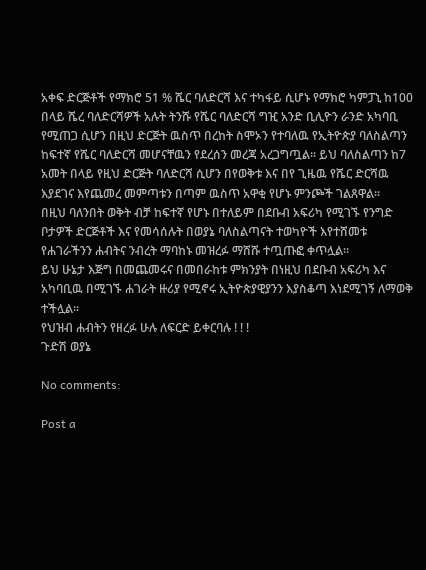አቀፍ ድርጅቶች የማክሮ 51 % ሼር ባለድርሻ እና ተካፋይ ሲሆኑ የማክሮ ካምፓኒ ከ100 በላይ ሼረ ባለድርሻዎች አሉት ትንሹ የሼር ባለድርሻ ግዢ አንድ ቢሊዮን ራንድ አካባቢ የሚጠጋ ሲሆን በዚህ ድርጅት ዉስጥ በረከት ስሞኦን የተባለዉ የኢትዮጵያ ባለስልጣን ከፍተኛ የሼር ባለድርሻ መሆናቸዉን የደረሰን መረጃ አረጋግጧል። ይህ ባለስልጣን ከ7 አመት በላይ የዚህ ድርጅት ባለድርሻ ሲሆን በየወቅቱ እና በየ ጊዜዉ የሼር ድርሻዉ እያደገና እየጨመረ መምጣቱን በጣም ዉስጥ አዋቂ የሆኑ ምንጮች ገልጸዋል።
በዚህ ባለንበት ወቅት ብቻ ከፍተኛ የሆኑ በተለይም በደቡብ አፍሪካ የሚገኙ የንግድ ቦታዎች ድርጅቶች እና የመሳሰሉት በወያኔ ባለስልጣናት ተወካዮች እየተሸመቱ የሐገራችንን ሐብትና ንብረት ማባከኑ መዝረፉ ማሸሹ ተጧጡፎ ቀጥሏል።
ይህ ሁኔታ እጅግ በመጨመሩና በመበራከቱ ምክንያት በነዚህ በደቡብ አፍሪካ እና አካባቢዉ በሚገኙ ሐገራት ዙሪያ የሚኖሩ ኢትዮጵያዊያንን እያስቆጣ እነደሚገኝ ለማወቅ ተችሏል።
የህዝብ ሐብትን የዘረፉ ሁሉ ለፍርድ ይቀርባሉ ! ! !
ጉድሽ ወያኔ

No comments:

Post a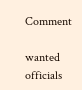Comment

wanted officials